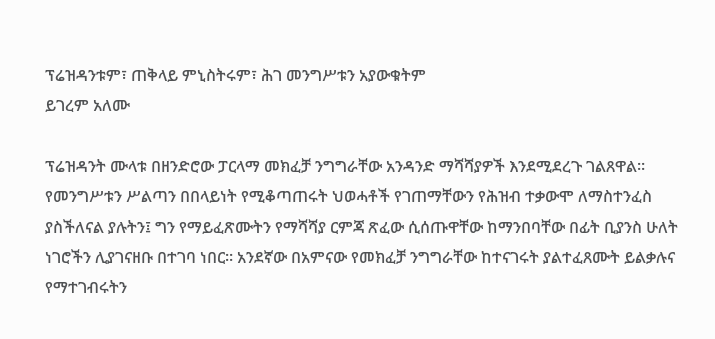ፕሬዝዳንቱም፣ ጠቅላይ ምኒስትሩም፣ ሕገ መንግሥቱን አያውቁትም
ይገረም አለሙ

ፕሬዝዳንት ሙላቱ በዘንድሮው ፓርላማ መክፈቻ ንግግራቸው አንዳንድ ማሻሻያዎች እንደሚደረጉ ገልጸዋል። የመንግሥቱን ሥልጣን በበላይነት የሚቆጣጠሩት ህወሓቶች የገጠማቸውን የሕዝብ ተቃውሞ ለማስተንፈስ ያስችለናል ያሉትን፤ ግን የማይፈጽሙትን የማሻሻያ ርምጃ ጽፈው ሲሰጡዋቸው ከማንበባቸው በፊት ቢያንስ ሁለት ነገሮችን ሊያገናዘቡ በተገባ ነበር። አንደኛው በአምናው የመክፈቻ ንግግራቸው ከተናገሩት ያልተፈጸሙት ይልቃሉና የማተገብሩትን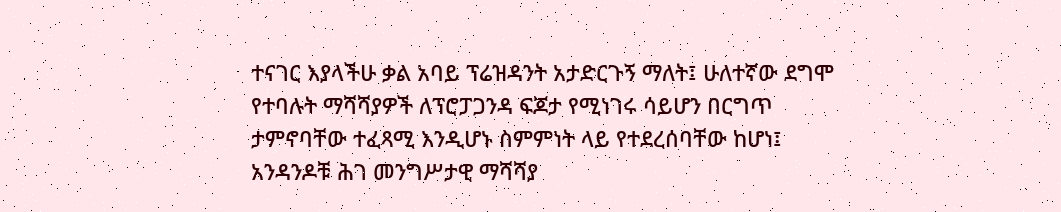ተናገር እያላችሁ ቃል አባይ ፕሬዝዳንት አታድርጉኝ ማለት፤ ሁለተኛው ደግሞ የተባሉት ማሻሻያዎች ለፕሮፓጋንዳ ፍጆታ የሚነገሩ ሳይሆን በርግጥ ታምኖባቸው ተፈጻሚ እንዲሆኑ ስምምነት ላይ የተደረሰባቸው ከሆነ፤ አንዳንዶቹ ሕገ መንግሥታዊ ማሻሻያ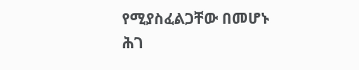የሚያስፈልጋቸው በመሆኑ ሕገ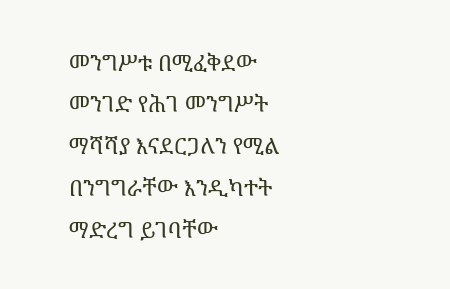መንግሥቱ በሚፈቅደው መንገድ የሕገ መንግሥት ማሻሻያ እናደርጋለን የሚል በንግግራቸው እንዲካተት ማድረግ ይገባቸው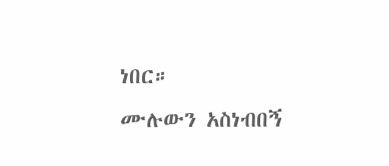ነበር።
ሙሉውን አስነብበኝ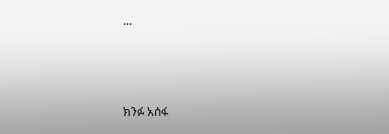...



ክንፉ አሰፋ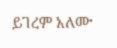ይገረም አለሙ